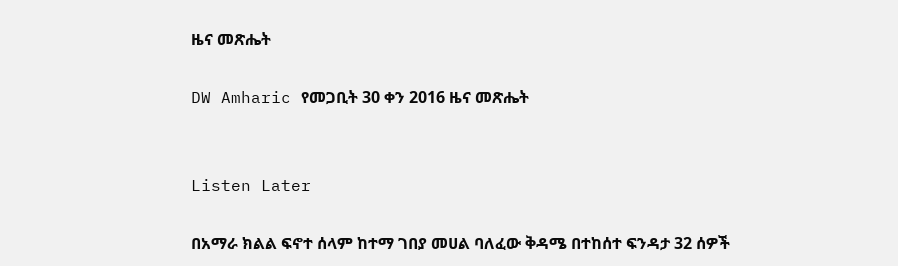ዜና መጽሔት

DW Amharic የመጋቢት 30 ቀን 2016 ዜና መጽሔት


Listen Later

በአማራ ክልል ፍኖተ ሰላም ከተማ ገበያ መሀል ባለፈው ቅዳሜ በተከሰተ ፍንዳታ 32 ሰዎች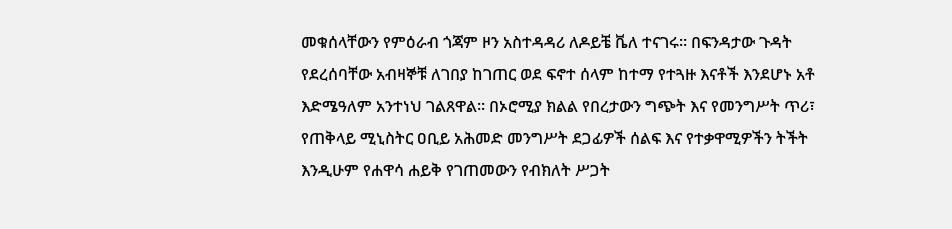መቁሰላቸውን የምዕራብ ጎጃም ዞን አስተዳዳሪ ለዶይቼ ቬለ ተናገሩ። በፍንዳታው ጉዳት የደረሰባቸው አብዛኞቹ ለገበያ ከገጠር ወደ ፍኖተ ሰላም ከተማ የተጓዙ እናቶች እንደሆኑ አቶ እድሜዓለም አንተነህ ገልጸዋል። በኦሮሚያ ክልል የበረታውን ግጭት እና የመንግሥት ጥሪ፣ የጠቅላይ ሚኒስትር ዐቢይ አሕመድ መንግሥት ደጋፊዎች ሰልፍ እና የተቃዋሚዎችን ትችት እንዲሁም የሐዋሳ ሐይቅ የገጠመውን የብክለት ሥጋት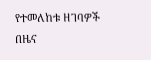የተመለከቱ ዘገባዎች በዜና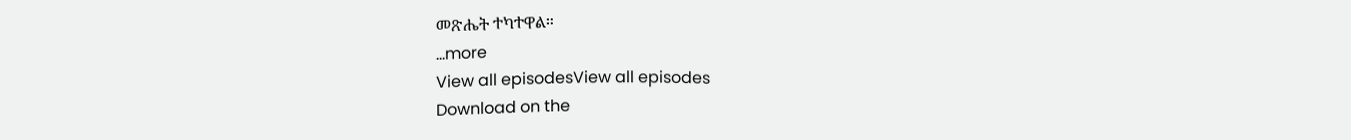መጽሔት ተካተዋል።
...more
View all episodesView all episodes
Download on the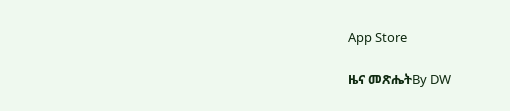App Store

ዜና መጽሔትBy DW